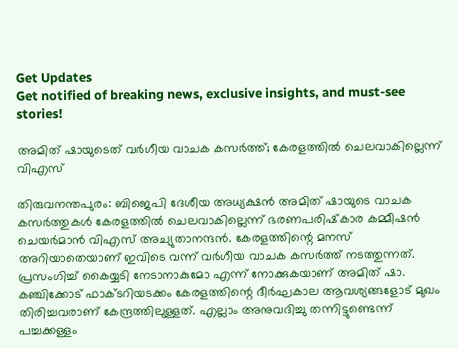Get Updates
Get notified of breaking news, exclusive insights, and must-see stories!

അമിത് ഷായുടെത് വര്‍ഗീയ വാചക കസര്‍ത്ത്; കേരളത്തില്‍ ചെലവാകില്ലെന്ന് വിഎസ്

തിരുവനന്തപുരം: ബിജെപി ദേശീയ അധ്യക്ഷന്‍ അമിത് ഷായുടെ വാചക കസര്‍ത്തുകള്‍ കേരളത്തില്‍ ചെലവാകില്ലെന്ന് ഭരണപരിഷ്‌കാര കമ്മീഷന്‍ ചെയര്‍മാന്‍ വിഎസ് അച്യുതാനന്ദന്‍. കേരളത്തിന്റെ മനസ് അറിയാതെയാണ് ഇവിടെ വന്ന് വര്‍ഗീയ വാചക കസര്‍ത്ത് നടത്തുന്നത്. പ്രസംഗിച്ച് കൈയ്യടി നേടാനാകുമോ എന്ന് നോക്കുകയാണ് അമിത് ഷാ. കഞ്ചിക്കോട് ഫാക്ടറിയടക്കം കേരളത്തിന്റെ ദീര്‍ഘകാല ആവശ്യങ്ങളോട് മുഖം തിരിച്ചവരാണ് കേന്ദ്രത്തിലുള്ളത്. എല്ലാം അനുവദിച്ചു തന്നിട്ടുണ്ടെന്ന് പച്ചക്കള്ളം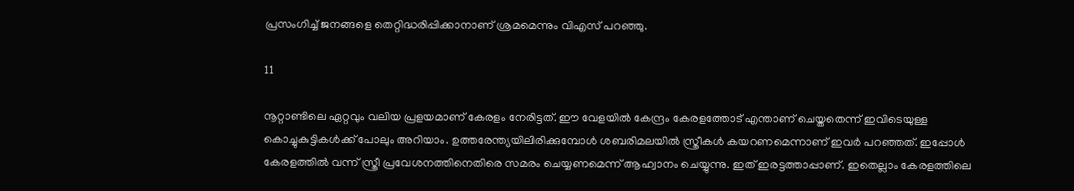പ്രസംഗിച്ച് ജനങ്ങളെ തെറ്റിദ്ധരിപ്പിക്കാനാണ് ശ്രമമെന്നും വിഎസ് പറഞ്ഞു.

11

നൂറ്റാണ്ടിലെ ഏറ്റവും വലിയ പ്രളയമാണ് കേരളം നേരിട്ടത്. ഈ വേളയില്‍ കേന്ദ്രം കേരളത്തോട് എന്താണ് ചെയ്തതെന്ന് ഇവിടെയുള്ള കൊച്ചുകുട്ടികള്‍ക്ക് പോലും അറിയാം. ഉത്തരേന്ത്യയിലിരിക്കുമ്പോള്‍ ശബരിമലയില്‍ സ്ത്രീകള്‍ കയറണമെന്നാണ് ഇവര്‍ പറഞ്ഞത്. ഇപ്പോള്‍ കേരളത്തില്‍ വന്ന് സ്ത്രീ പ്രവേശനത്തിനെതിരെ സമരം ചെയ്യണമെന്ന് ആഹ്വാനം ചെയ്യുന്നു. ഇത് ഇരട്ടത്താപ്പാണ്. ഇതെല്ലാം കേരളത്തിലെ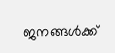ജനങ്ങള്‍ക്ക്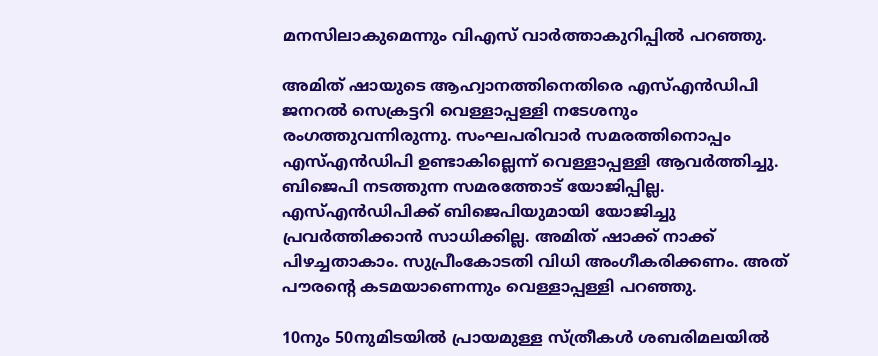മനസിലാകുമെന്നും വിഎസ് വാര്‍ത്താകുറിപ്പില്‍ പറഞ്ഞു.

അമിത് ഷായുടെ ആഹ്വാനത്തിനെതിരെ എസ്എന്‍ഡിപി ജനറല്‍ സെക്രട്ടറി വെള്ളാപ്പള്ളി നടേശനും രംഗത്തുവന്നിരുന്നു. സംഘപരിവാര്‍ സമരത്തിനൊപ്പം എസ്എന്‍ഡിപി ഉണ്ടാകില്ലെന്ന് വെള്ളാപ്പള്ളി ആവര്‍ത്തിച്ചു. ബിജെപി നടത്തുന്ന സമരത്തോട് യോജിപ്പില്ല. എസ്എന്‍ഡിപിക്ക് ബിജെപിയുമായി യോജിച്ചു പ്രവര്‍ത്തിക്കാന്‍ സാധിക്കില്ല. അമിത് ഷാക്ക് നാക്ക് പിഴച്ചതാകാം. സുപ്രീംകോടതി വിധി അംഗീകരിക്കണം. അത് പൗരന്റെ കടമയാണെന്നും വെള്ളാപ്പള്ളി പറഞ്ഞു.

10നും 50നുമിടയില്‍ പ്രായമുള്ള സ്ത്രീകള്‍ ശബരിമലയില്‍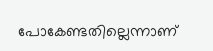പോകേണ്ടതില്ലെന്നാണ്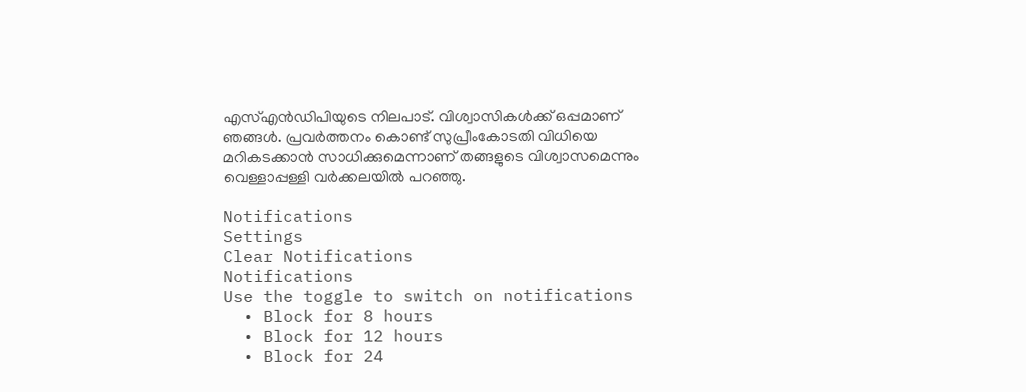എസ്എന്‍ഡിപിയുടെ നിലപാട്. വിശ്വാസികള്‍ക്ക് ഒപ്പമാണ് ഞങ്ങള്‍. പ്രവര്‍ത്തനം കൊണ്ട് സുപ്രീംകോടതി വിധിയെ മറികടക്കാന്‍ സാധിക്കുമെന്നാണ് തങ്ങളുടെ വിശ്വാസമെന്നും വെള്ളാപ്പള്ളി വര്‍ക്കലയില്‍ പറഞ്ഞു.

Notifications
Settings
Clear Notifications
Notifications
Use the toggle to switch on notifications
  • Block for 8 hours
  • Block for 12 hours
  • Block for 24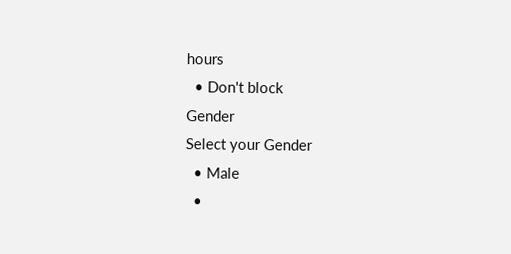hours
  • Don't block
Gender
Select your Gender
  • Male
  •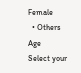Female
  • Others
Age
Select your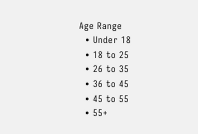Age Range
  • Under 18
  • 18 to 25
  • 26 to 35
  • 36 to 45
  • 45 to 55
  • 55+